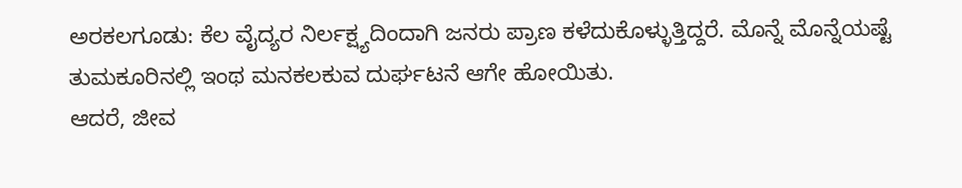ಅರಕಲಗೂಡು: ಕೆಲ ವೈದ್ಯರ ನಿರ್ಲಕ್ಷ್ಯದಿಂದಾಗಿ ಜನರು ಪ್ರಾಣ ಕಳೆದುಕೊಳ್ಳುತ್ತಿದ್ದರೆ. ಮೊನ್ನೆ ಮೊನ್ನೆಯಷ್ಟೆ ತುಮಕೂರಿನಲ್ಲಿ ಇಂಥ ಮನಕಲಕುವ ದುರ್ಘಟನೆ ಆಗೇ ಹೋಯಿತು.
ಆದರೆ, ಜೀವ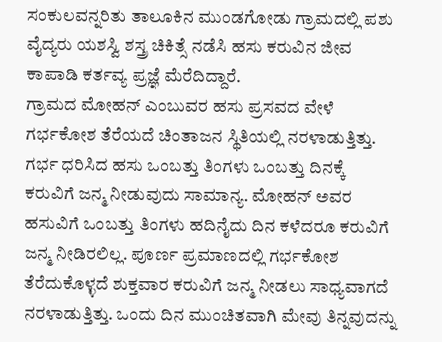ಸಂಕುಲವನ್ನರಿತು ತಾಲೂಕಿನ ಮುಂಡಗೋಡು ಗ್ರಾಮದಲ್ಲಿ ಪಶು ವೈದ್ಯರು ಯಶಸ್ವಿ ಶಸ್ತ್ರ ಚಿಕಿತ್ಸೆ ನಡೆಸಿ ಹಸು ಕರುವಿನ ಜೀವ ಕಾಪಾಡಿ ಕರ್ತವ್ಯ ಪ್ರಜ್ಞೆ ಮೆರೆದಿದ್ದಾರೆ.
ಗ್ರಾಮದ ಮೋಹನ್ ಎಂಬುವರ ಹಸು ಪ್ರಸವದ ವೇಳೆ ಗರ್ಭಕೋಶ ತೆರೆಯದೆ ಚಿಂತಾಜನ ಸ್ಥಿತಿಯಲ್ಲಿ ನರಳಾಡುತ್ತಿತ್ತು.
ಗರ್ಭ ಧರಿಸಿದ ಹಸು ಒಂಬತ್ತು ತಿಂಗಳು ಒಂಬತ್ತು ದಿನಕ್ಕೆ ಕರುವಿಗೆ ಜನ್ಮ ನೀಡುವುದು ಸಾಮಾನ್ಯ. ಮೋಹನ್ ಅವರ ಹಸುವಿಗೆ ಒಂಬತ್ತು ತಿಂಗಳು ಹದಿನೈದು ದಿನ ಕಳೆದರೂ ಕರುವಿಗೆ ಜನ್ಮ ನೀಡಿರಲಿಲ್ಲ. ಪೂರ್ಣ ಪ್ರಮಾಣದಲ್ಲಿ ಗರ್ಭಕೋಶ ತೆರೆದುಕೊಳ್ಳದೆ ಶುಕ್ತವಾರ ಕರುವಿಗೆ ಜನ್ಮ ನೀಡಲು ಸಾಧ್ಯವಾಗದೆ ನರಳಾಡುತ್ತಿತ್ತು. ಒಂದು ದಿನ ಮುಂಚಿತವಾಗಿ ಮೇವು ತಿನ್ನವುದನ್ನು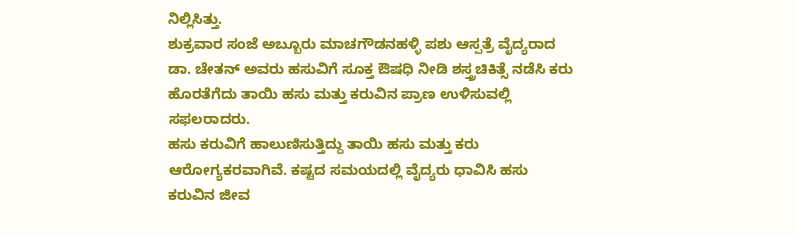ನಿಲ್ಲಿಸಿತ್ತು.
ಶುಕ್ರವಾರ ಸಂಜೆ ಅಬ್ಬೂರು ಮಾಚಗೌಡನಹಳ್ಳಿ ಪಶು ಆಸ್ಪತ್ರೆ ವೈದ್ಯರಾದ ಡಾ. ಚೇತನ್ ಅವರು ಹಸುವಿಗೆ ಸೂಕ್ತ ಔಷಧಿ ನೀಡಿ ಶಸ್ತ್ರಚಿಕಿತ್ಸೆ ನಡೆಸಿ ಕರು ಹೊರತೆಗೆದು ತಾಯಿ ಹಸು ಮತ್ತು ಕರುವಿನ ಪ್ರಾಣ ಉಳಿಸುವಲ್ಲಿ ಸಫಲರಾದರು.
ಹಸು ಕರುವಿಗೆ ಹಾಲುಣಿಸುತ್ತಿದ್ದು ತಾಯಿ ಹಸು ಮತ್ತು ಕರು ಆರೋಗ್ಯಕರವಾಗಿವೆ. ಕಷ್ಟದ ಸಮಯದಲ್ಲಿ ವೈದ್ಯರು ಧಾವಿಸಿ ಹಸು ಕರುವಿನ ಜೀವ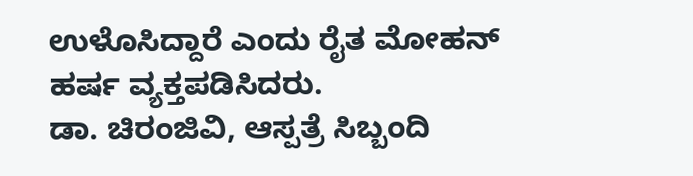ಉಳೊಸಿದ್ದಾರೆ ಎಂದು ರೈತ ಮೋಹನ್ ಹರ್ಷ ವ್ಯಕ್ತಪಡಿಸಿದರು.
ಡಾ. ಚಿರಂಜಿವಿ, ಆಸ್ಪತ್ರೆ ಸಿಬ್ಬಂದಿ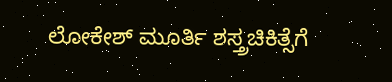ಲೋಕೇಶ್ ಮೂರ್ತಿ ಶಸ್ತ್ರಚಿಕಿತ್ಸೆಗೆ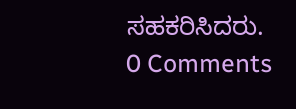ಸಹಕರಿಸಿದರು.
0 Comments